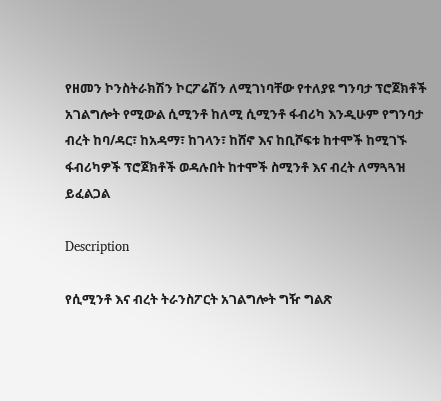የዘመን ኮንስትራክሽን ኮርፖሬሽን ለሚገነባቸው የተለያዩ ግንባታ ፕሮጀክቶች አገልግሎት የሚውል ሲሚንቶ ከለሚ ሲሚንቶ ፋብሪካ እንዲሁም የግንባታ ብረት ከባ/ዳር፣ ከአዳማ፣ ከገላን፣ ከሸኖ እና ከቢሾፍቱ ከተሞች ከሚገኙ ፋብሪካዎች ፕሮጀክቶች ወዳሉበት ከተሞች ስሚንቶ እና ብረት ለማጓጓዝ ይፈልጋል

Description

የሲሚንቶ እና ብረት ትራንስፖርት አገልግሎት ግዥ ግልጽ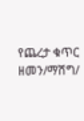የጨረታ ቁጥር ዘመን/ማሽግ/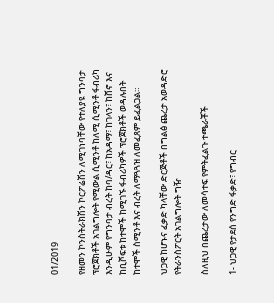01/2019

የዘመን ኮንስትራክሽን ኮርፖሬሽን ለሚገነባቸው የተለያዩ ግንባታ ፕሮጀክቶች አገልግሎት የሚውል ሲሚንቶ ከለሚ ሲሚንቶ ፋብሪካ እንዲሁም የግንባታ ብረት ከባ/ዳር፣ ከአዳማ፣ ከገላን፣ ከሸኖ እና ከቢሾፍቱ ከተሞች ከሚገኙ ፋብሪካዎች ፕሮጀክቶች ወዳሉበት ከተሞች ስሚንቶ እና ብረት ለማጓጓዝ ለመፈጸም ይፈልጋል።

ህጋዊ ከሆኑና ፈቃድ ካላቸው ድርጅቶች በግልፅ ጨረታ አወዳድሮ የትራንስፖርት አገልግሎት ግዥ

ስለዚህ በጨረታው ለመሳተፍ የምትፈልጉ ተጫራቾች

1- ህጋዊ የታደሰ የንግድ ፋቃድ፣ የግብር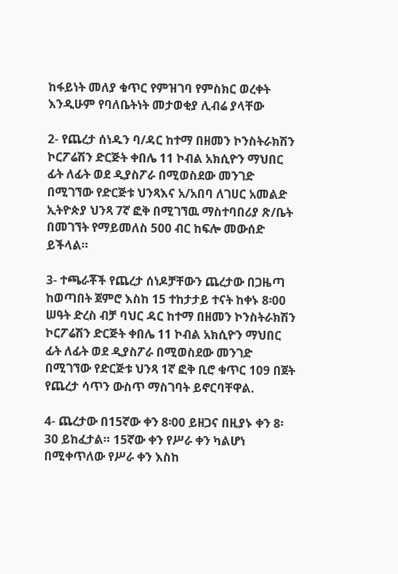ከፋይነት መለያ ቁጥር የምዝገባ የምስክር ወረቀት እንዲሁም የባለቤትነት መታወቂያ ሊብሬ ያላቸው

2- የጨረታ ሰነዱን ባ/ዳር ከተማ በዘመን ኮንስትራክሽን ኮርፖሬሽን ድርጅት ቀበሌ 11 ኮብል አክሲዮን ማህበር ፊት ለፊት ወደ ዲያስፖራ በሚወስደው መንገድ በሚገኘው የድርጅቱ ህንጻእና አ/አበባ ለገሀር አመልድ ኢትዮጵያ ህንጻ 7ኛ ፎቅ በሚገኘዉ ማስተባበሪያ ጽ/ቤት በመገኘት የማይመለስ 500 ብር ከፍሎ መውሰድ ይችላል።

3- ተጫራቾች የጨረታ ሰነዶቻቸውን ጨረታው በጋዜጣ ከወጣበት ጀምሮ እስከ 15 ተከታታይ ተናት ከቀኑ 8፡00 ሠዓት ድረስ ብቻ ባህር ዳር ከተማ በዘመን ኮንስትራክሽን ኮርፖሬሽን ድርጅት ቀበሌ 11 ኮብል አክሲዮን ማህበር ፊት ለፊት ወደ ዲያስፖራ በሚወስደው መንገድ በሚገኘው የድርጅቱ ህንጻ 1ኛ ፎቅ ቢሮ ቁጥር 109 በጀት የጨረታ ሳጥን ውስጥ ማስገባት ይኖርባቸዋል.

4- ጨረታው በ15ኛው ቀን 8፡00 ይዘጋና በዚያኑ ቀን 8፡30 ይከፈታል። 15ኛው ቀን የሥራ ቀን ካልሆነ በሚቀጥለው የሥራ ቀን እስከ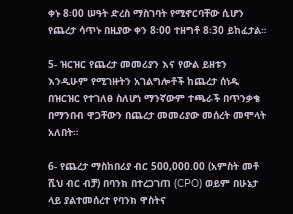ቀኑ 8፡00 ሠዓት ድረስ ማስገባት የሚኖርባቸው ሲሆን የጨረታ ሳጥኑ በዚያው ቀን 8፡00 ተዘግቶ 8፡30 ይከፈታል።

5- ዝርዝር የጨረታ መመሪያን እና የውል ይዘቱን እንዲሁም የሚገዙትን አገልግሎቶች ከጨረታ ሰነዱ በዝርዝር የተገለፀ ስለሆነ ማንኛውም ተጫራች በጥንቃቄ በማንበብ ዋጋቸውን በጨረታ መመሪያው መሰረት መሞላት አለበት።

6- የጨረታ ማስከበሪያ ብር 500,000.00 (አምስት መቶ ሺህ ብር ብቻ) በባንክ በተረጋገጠ (CPO) ወይም በሁኔታ ላይ ያልተመሰረተ የባንክ ዋስትና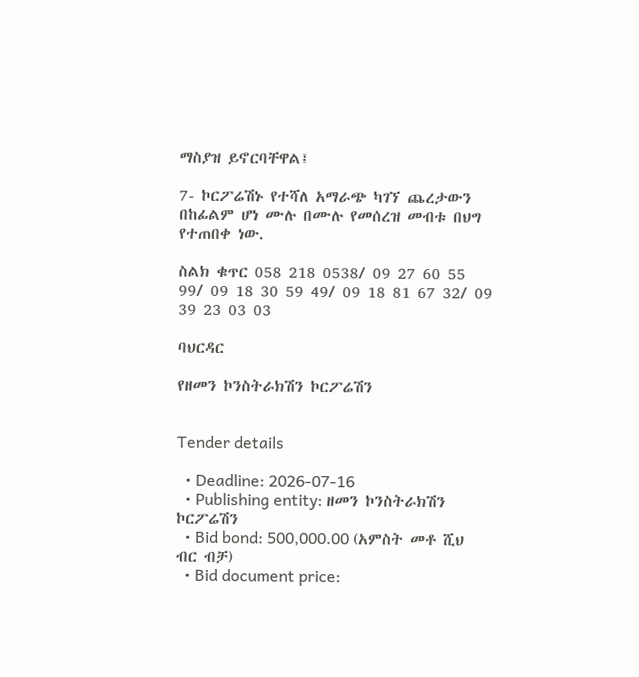ማስያዝ ይኖርባቸዋል፤

7- ኮርፖሬሽኑ የተሻለ አማራጭ ካገኘ ጨረታውን በከፊልም ሆነ ሙሉ በሙሉ የመሰረዝ መብቱ በህግ የተጠበቀ ነው.

ስልክ ቁጥር 058 218 0538/ 09 27 60 55 99/ 09 18 30 59 49/ 09 18 81 67 32/ 09 39 23 03 03

ባህርዳር

የዘመን ኮንስትራክሽን ኮርፖሬሽን


Tender details

  • Deadline: 2026-07-16
  • Publishing entity: ዘመን ኮንስትራክሽን ኮርፖሬሽን
  • Bid bond: 500,000.00 (አምስት መቶ ሺህ ብር ብቻ)
  • Bid document price: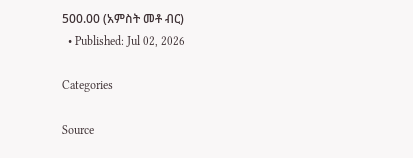500.00 (አምስት መቶ ብር)
  • Published: Jul 02, 2026

Categories

Source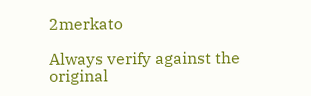2merkato

Always verify against the original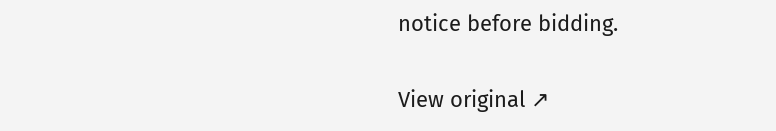notice before bidding.

View original ↗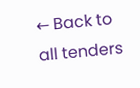← Back to all tenders